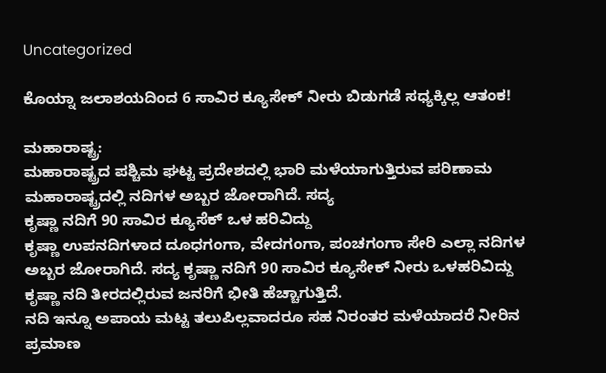Uncategorized

ಕೊಯ್ನಾ ಜಲಾಶಯದಿಂದ 6 ಸಾವಿರ ಕ್ಯೂಸೇಕ್ ನೀರು ಬಿಡುಗಡೆ ಸಧ್ಯಕ್ಕಿಲ್ಲ ಆತಂಕ!

ಮಹಾರಾಷ್ಟ್ರ:
ಮಹಾರಾಷ್ಟ್ರದ ಪಶ್ಚಿಮ ಘಟ್ಟ ಪ್ರದೇಶದಲ್ಲಿ ಭಾರಿ ಮಳೆಯಾಗುತ್ತಿರುವ ಪರಿಣಾಮ ಮಹಾರಾಷ್ಟ್ರದಲ್ಲಿ ನದಿಗಳ ಅಬ್ಬರ ಜೋರಾಗಿದೆ. ಸದ್ಯ
ಕೃಷ್ಣಾ ನದಿಗೆ 90 ಸಾವಿರ ಕ್ಯೂಸೆಕ್ ಒಳ ಹರಿವಿದ್ದು
ಕೃಷ್ಣಾ ಉಪನದಿಗಳಾದ ದೂಧಗಂಗಾ, ವೇದಗಂಗಾ, ಪಂಚಗಂಗಾ ಸೇರಿ ಎಲ್ಲಾ ನದಿಗಳ ಅಬ್ಬರ ಜೋರಾಗಿದೆ. ಸದ್ಯ ಕೃಷ್ಣಾ ನದಿಗೆ 90 ಸಾವಿರ ಕ್ಯೂಸೇಕ್ ನೀರು ಒಳಹರಿವಿದ್ದು
ಕೃಷ್ಣಾ ನದಿ ತೀರದಲ್ಲಿರುವ ಜನರಿಗೆ ಭೀತಿ ಹೆಚ್ಚಾಗುತ್ತಿದೆ.
ನದಿ ಇನ್ನೂ ಅಪಾಯ ಮಟ್ಟ ತಲುಪಿಲ್ಲವಾದರೂ ಸಹ ನಿರಂತರ ಮಳೆಯಾದರೆ ನೀರಿನ ಪ್ರಮಾಣ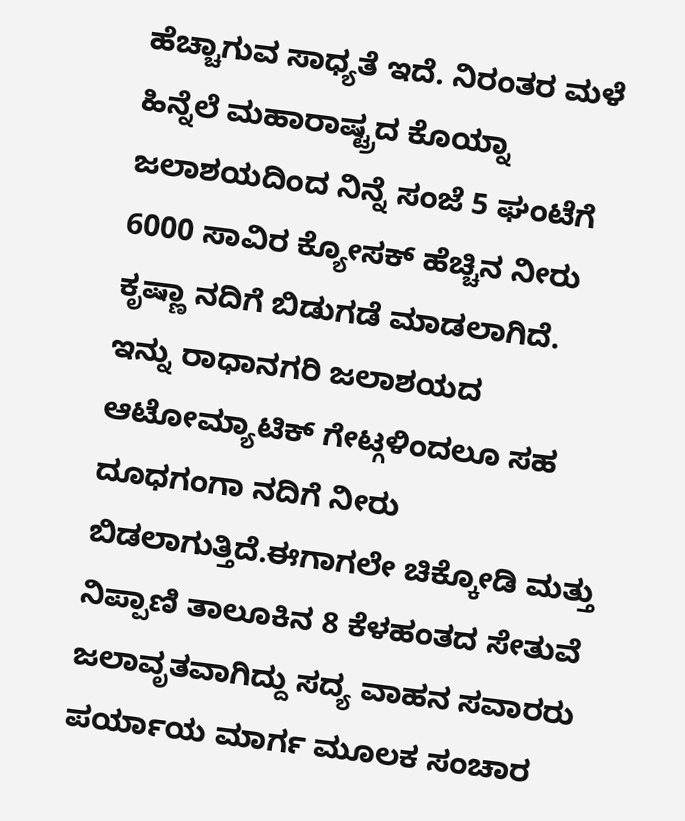ಹೆಚ್ಚಾಗುವ ಸಾಧ್ಯತೆ ಇದೆ. ನಿರಂತರ ಮಳೆ ಹಿನ್ನೆಲೆ ಮಹಾರಾಷ್ಟ್ರದ ಕೊಯ್ನಾ ಜಲಾಶಯದಿಂದ ನಿನ್ನೆ ಸಂಜೆ 5 ಘಂಟೆಗೆ 6000 ಸಾವಿರ ಕ್ಯೋಸಕ್ ಹೆಚ್ಚಿನ ನೀರು ಕೃಷ್ಣಾ ನದಿಗೆ ಬಿಡುಗಡೆ ಮಾಡಲಾಗಿದೆ.
ಇನ್ನು ರಾಧಾನಗರಿ ಜಲಾಶಯದ ಆಟೋಮ್ಯಾಟಿಕ್ ಗೇಟ್ಗಳಿಂದಲೂ ಸಹ ದೂಧಗಂಗಾ ನದಿಗೆ ನೀರು ಬಿಡಲಾಗುತ್ತಿದೆ.ಈಗಾಗಲೇ ಚಿಕ್ಕೋಡಿ ಮತ್ತು ನಿಪ್ಪಾಣಿ ತಾಲೂಕಿನ 8 ಕೆಳಹಂತದ ಸೇತುವೆ ಜಲಾವೃತವಾಗಿದ್ದು ಸದ್ಯ ವಾಹನ ಸವಾರರು ಪರ್ಯಾಯ ಮಾರ್ಗ ಮೂಲಕ ಸಂಚಾರ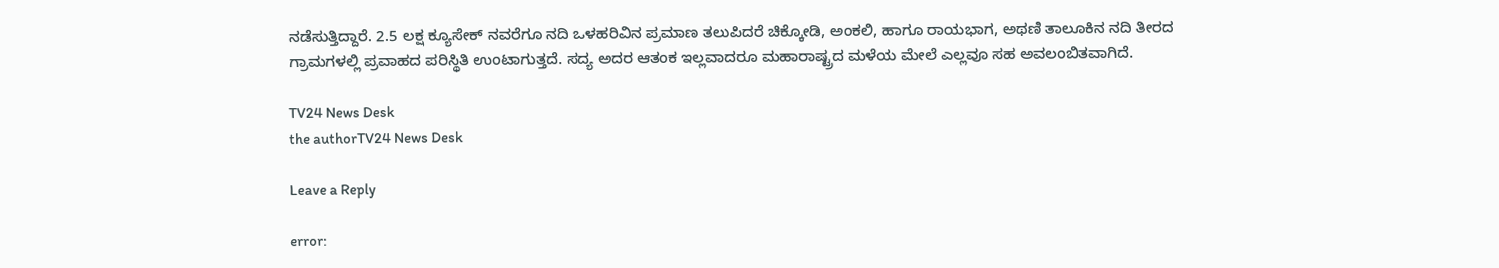ನಡೆಸುತ್ತಿದ್ದಾರೆ. 2.5 ಲಕ್ಷ ಕ್ಯೂಸೇಕ್ ನವರೆಗೂ ನದಿ ಒಳಹರಿವಿನ ಪ್ರಮಾಣ ತಲುಪಿದರೆ ಚಿಕ್ಕೋಡಿ, ಅಂಕಲಿ, ಹಾಗೂ ರಾಯಭಾಗ, ಅಥಣಿ ತಾಲೂಕಿನ ನದಿ ತೀರದ ಗ್ರಾಮಗಳಲ್ಲಿ ಪ್ರವಾಹದ ಪರಿಸ್ಥಿತಿ ಉಂಟಾಗುತ್ತದೆ. ಸದ್ಯ ಅದರ ಆತಂಕ ಇಲ್ಲವಾದರೂ ಮಹಾರಾಷ್ಟ್ರದ ಮಳೆಯ ಮೇಲೆ ಎಲ್ಲವೂ ಸಹ ಅವಲಂಬಿತವಾಗಿದೆ.

TV24 News Desk
the authorTV24 News Desk

Leave a Reply

error: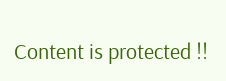Content is protected !!